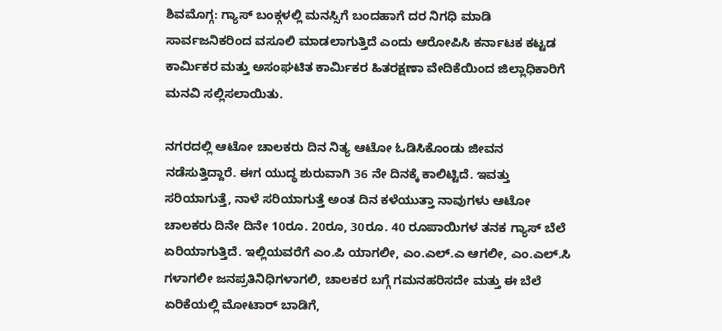ಶಿವಮೊಗ್ಗ: ಗ್ಯಾಸ್ ಬಂಕ್ಗಳಲ್ಲಿ ಮನಸ್ಸಿಗೆ ಬಂದಹಾಗೆ ದರ ನಿಗಧಿ ಮಾಡಿ ಸಾರ್ವಜನಿಕರಿಂದ ವಸೂಲಿ ಮಾಡಲಾಗುತ್ತಿದೆ ಎಂದು ಆರೋಪಿಸಿ ಕರ್ನಾಟಕ ಕಟ್ಟಡ ಕಾರ್ಮಿಕರ ಮತ್ತು ಅಸಂಘಟಿತ ಕಾರ್ಮಿಕರ ಹಿತರಕ್ಷಣಾ ವೇದಿಕೆಯಿಂದ ಜಿಲ್ಲಾಧಿಕಾರಿಗೆ ಮನವಿ ಸಲ್ಲಿಸಲಾಯಿತು.

ನಗರದಲ್ಲಿ ಆಟೋ ಚಾಲಕರು ದಿನ ನಿತ್ಯ ಆಟೋ ಓಡಿಸಿಕೊಂಡು ಜೀವನ ನಡೆಸುತ್ತಿದ್ದಾರೆ. ಈಗ ಯುದ್ಧ ಶುರುವಾಗಿ 36 ನೇ ದಿನಕ್ಕೆ ಕಾಲಿಟ್ಟಿದೆ. ಇವತ್ತು ಸರಿಯಾಗುತ್ತೆ, ನಾಳೆ ಸರಿಯಾಗುತ್ತೆ ಅಂತ ದಿನ ಕಳೆಯುತ್ತಾ ನಾವುಗಳು ಆಟೋ ಚಾಲಕರು ದಿನೇ ದಿನೇ 10ರೂ. 20ರೂ, 30ರೂ. 40 ರೂಪಾಯಿಗಳ ತನಕ ಗ್ಯಾಸ್ ಬೆಲೆ ಏರಿಯಾಗುತ್ತಿದೆ. ಇಲ್ಲಿಯವರೆಗೆ ಎಂ.ಪಿ ಯಾಗಲೀ, ಎಂ.ಎಲ್.ಎ ಆಗಲೀ, ಎಂ.ಎಲ್.ಸಿ ಗಳಾಗಲೀ ಜನಪ್ರತಿನಿಧಿಗಳಾಗಲಿ, ಚಾಲಕರ ಬಗ್ಗೆ ಗಮನಹರಿಸದೇ ಮತ್ತು ಈ ಬೆಲೆ ಏರಿಕೆಯಲ್ಲಿ ಮೋಟಾರ್ ಬಾಡಿಗೆ,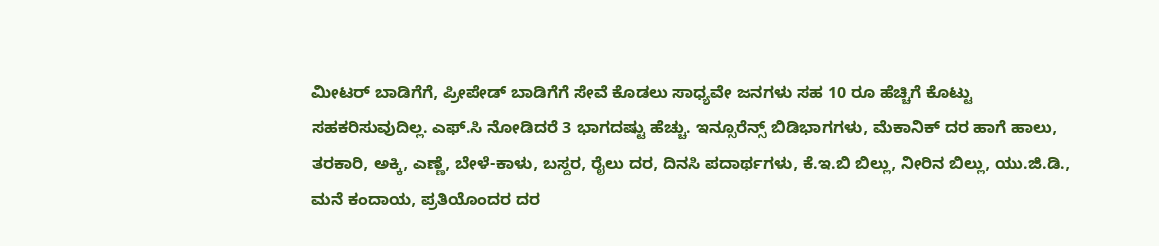ಮೀಟರ್ ಬಾಡಿಗೆಗೆ, ಪ್ರೀಪೇಡ್ ಬಾಡಿಗೆಗೆ ಸೇವೆ ಕೊಡಲು ಸಾಧ್ಯವೇ ಜನಗಳು ಸಹ 10 ರೂ ಹೆಚ್ಚಿಗೆ ಕೊಟ್ಟು ಸಹಕರಿಸುವುದಿಲ್ಲ. ಎಫ್.ಸಿ ನೋಡಿದರೆ 3 ಭಾಗದಷ್ಟು ಹೆಚ್ಚು. ಇನ್ಸೂರೆನ್ಸ್ ಬಿಡಿಭಾಗಗಳು, ಮೆಕಾನಿಕ್ ದರ ಹಾಗೆ ಹಾಲು, ತರಕಾರಿ, ಅಕ್ಕಿ, ಎಣ್ಣೆ, ಬೇಳೆ-ಕಾಳು, ಬಸ್ದರ, ರೈಲು ದರ, ದಿನಸಿ ಪದಾರ್ಥಗಳು, ಕೆ.ಇ.ಬಿ ಬಿಲ್ಲು, ನೀರಿನ ಬಿಲ್ಲು, ಯು.ಜಿ.ಡಿ., ಮನೆ ಕಂದಾಯ, ಪ್ರತಿಯೊಂದರ ದರ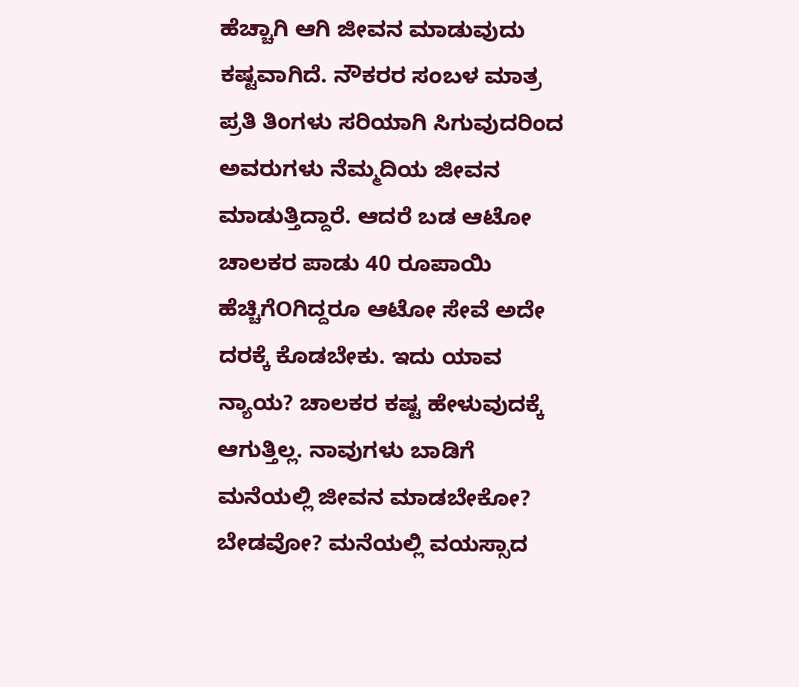ಹೆಚ್ಚಾಗಿ ಆಗಿ ಜೀವನ ಮಾಡುವುದು ಕಷ್ಟವಾಗಿದೆ. ನೌಕರರ ಸಂಬಳ ಮಾತ್ರ ಪ್ರತಿ ತಿಂಗಳು ಸರಿಯಾಗಿ ಸಿಗುವುದರಿಂದ ಅವರುಗಳು ನೆಮ್ಮದಿಯ ಜೀವನ ಮಾಡುತ್ತಿದ್ದಾರೆ. ಆದರೆ ಬಡ ಆಟೋ ಚಾಲಕರ ಪಾಡು 40 ರೂಪಾಯಿ ಹೆಚ್ಚಿಗೆOಗಿದ್ದರೂ ಆಟೋ ಸೇವೆ ಅದೇ ದರಕ್ಕೆ ಕೊಡಬೇಕು. ಇದು ಯಾವ ನ್ಯಾಯ? ಚಾಲಕರ ಕಷ್ಟ ಹೇಳುವುದಕ್ಕೆ ಆಗುತ್ತಿಲ್ಲ. ನಾವುಗಳು ಬಾಡಿಗೆ ಮನೆಯಲ್ಲಿ ಜೀವನ ಮಾಡಬೇಕೋ? ಬೇಡವೋ? ಮನೆಯಲ್ಲಿ ವಯಸ್ಸಾದ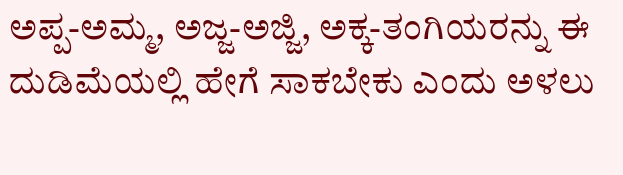ಅಪ್ಪ-ಅಮ್ಮ, ಅಜ್ಜ-ಅಜ್ಜಿ, ಅಕ್ಕ-ತಂಗಿಯರನ್ನು ಈ ದುಡಿಮೆಯಲ್ಲಿ ಹೇಗೆ ಸಾಕಬೇಕು ಎಂದು ಅಳಲು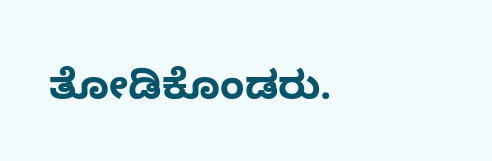ತೋಡಿಕೊಂಡರು.